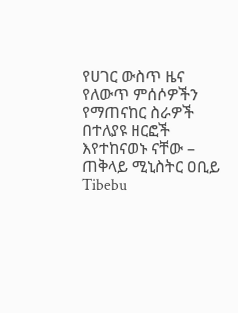የሀገር ውስጥ ዜና የለውጥ ምሰሶዎችን የማጠናከር ስራዎች በተለያዩ ዘርፎች እየተከናወኑ ናቸው – ጠቅላይ ሚኒስትር ዐቢይ Tibebu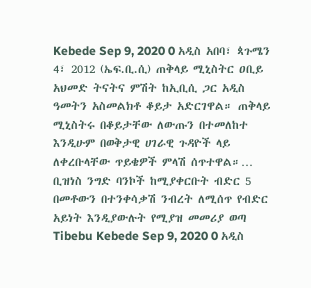Kebede Sep 9, 2020 0 አዲስ አበባ፣ ጳጉሜን 4፣ 2012 (ኤፍ.ቢ.ሲ) ጠቅላይ ሚኒስትር ዐቢይ አህመድ ትናትና ምሽት ከኢቢሲ ጋር አዲስ ዓመትን አስመልክቶ ቆይታ አድርገዋል። ጠቅላይ ሚኒስትሩ በቆይታቸው ለውጡን በተመለከተ እንዲሁም በወቅታዊ ሀገራዊ ጉዳዮች ላይ ለቀረቡላቸው ጥይቄዎች ምላሽ ሰጥተዋል።…
ቢዝነስ ንግድ ባንኮች ከሚያቀርቡት ብድር 5 በመቶውን በተንቀሳቃሽ ንብረት ለሚሰጥ የብድር አይነት እንዲያውሉት የሚያዝ መመሪያ ወጣ Tibebu Kebede Sep 9, 2020 0 አዲስ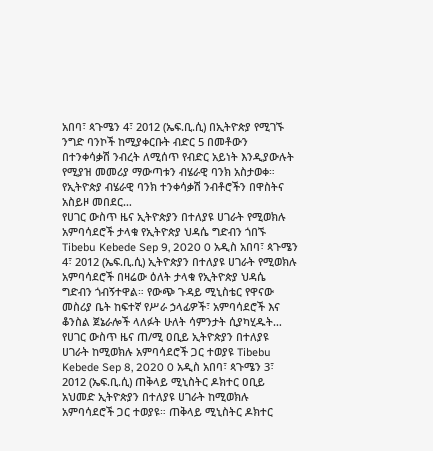አበባ፣ ጳጉሜን 4፣ 2012 (ኤፍ.ቢ.ሲ) በኢትዮጵያ የሚገኙ ንግድ ባንኮች ከሚያቀርቡት ብድር 5 በመቶውን በተንቀሳቃሽ ንብረት ለሚሰጥ የብድር አይነት እንዲያውሉት የሚያዝ መመሪያ ማውጣቱን ብሄራዊ ባንክ አስታወቀ። የኢትዮጵያ ብሄራዊ ባንክ ተንቀሳቃሽ ንብቶሮችን በዋስትና አስይዞ መበደር…
የሀገር ውስጥ ዜና ኢትዮጵያን በተለያዩ ሀገራት የሚወክሉ አምባሳደሮች ታላቁ የኢትዮጵያ ህዳሴ ግድብን ጎበኙ Tibebu Kebede Sep 9, 2020 0 አዲስ አበባ፣ ጳጉሜን 4፣ 2012 (ኤፍ.ቢ.ሲ) ኢትዮጵያን በተለያዩ ሀገራት የሚወክሉ አምባሳደሮች በዛሬው ዕለት ታላቁ የኢትዮጵያ ህዳሴ ግድብን ጎብኝተዋል። የውጭ ጉዳይ ሚኒስቴር የዋናው መስሪያ ቤት ከፍተኛ የሥራ ኃላፊዎች፣ አምባሳደሮች እና ቆንስል ጀኔራሎች ላለፉት ሁለት ሳምንታት ሲያካሂዱት…
የሀገር ውስጥ ዜና ጠ/ሚ ዐቢይ ኢትዮጵያን በተለያዩ ሀገራት ከሚወክሉ አምባሳደሮች ጋር ተወያዩ Tibebu Kebede Sep 8, 2020 0 አዲስ አበባ፣ ጳጉሜን 3፣ 2012 (ኤፍ.ቢ.ሲ) ጠቅላይ ሚኒስትር ዶክተር ዐቢይ አህመድ ኢትዮጵያን በተለያዩ ሀገራት ከሚወክሉ አምባሳደሮች ጋር ተወያዩ። ጠቅላይ ሚኒስትር ዶክተር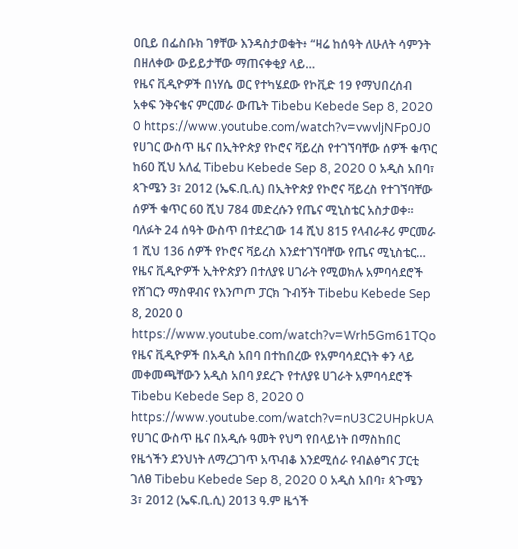ዐቢይ በፌስቡክ ገፃቸው እንዳስታወቁት፥ “ዛሬ ከሰዓት ለሁለት ሳምንት በዘለቀው ውይይታቸው ማጠናቀቂያ ላይ…
የዜና ቪዲዮዎች በነሃሴ ወር የተካሄደው የኮቪድ 19 የማህበረሰብ አቀፍ ንቅናቄና ምርመራ ውጤት Tibebu Kebede Sep 8, 2020 0 https://www.youtube.com/watch?v=vwvljNFp0J0
የሀገር ውስጥ ዜና በኢትዮጵያ የኮሮና ቫይረስ የተገኘባቸው ሰዎች ቁጥር ከ60 ሺህ አለፈ Tibebu Kebede Sep 8, 2020 0 አዲስ አበባ፣ ጳጉሜን 3፣ 2012 (ኤፍ.ቢ.ሲ) በኢትዮጵያ የኮሮና ቫይረስ የተገኘባቸው ሰዎች ቁጥር 60 ሺህ 784 መድረሱን የጤና ሚኒስቴር አስታወቀ። ባለፉት 24 ሰዓት ውስጥ በተደረገው 14 ሺህ 815 የላብራቶሪ ምርመራ 1 ሺህ 136 ሰዎች የኮሮና ቫይረስ እንደተገኘባቸው የጤና ሚኒስቴር…
የዜና ቪዲዮዎች ኢትዮጵያን በተለያዩ ሀገራት የሚወክሉ አምባሳደሮች የሸገርን ማስዋብና የእንጦጦ ፓርክ ጉብኝት Tibebu Kebede Sep 8, 2020 0 https://www.youtube.com/watch?v=Wrh5Gm61TQo
የዜና ቪዲዮዎች በአዲስ አበባ በተከበረው የአምባሳደርነት ቀን ላይ መቀመጫቸውን አዲስ አበባ ያደረጉ የተለያዩ ሀገራት አምባሳደሮች Tibebu Kebede Sep 8, 2020 0 https://www.youtube.com/watch?v=nU3C2UHpkUA
የሀገር ውስጥ ዜና በአዲሱ ዓመት የህግ የበላይነት በማስከበር የዜጎችን ደንህነት ለማረጋገጥ አጥብቆ እንደሚሰራ የብልፅግና ፓርቲ ገለፀ Tibebu Kebede Sep 8, 2020 0 አዲስ አበባ፣ ጳጉሜን 3፣ 2012 (ኤፍ.ቢ.ሲ) 2013 ዓ.ም ዜጎች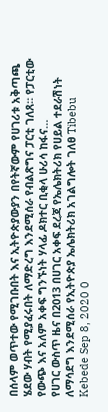በሰላም ወጥተው የሚገቡበት እና ኢትዮጵያውያን በየትኛውም የሀገሪቱ አቅጣጫ ሄደው ሃብት የሚያፈሩበት ለማድረግ እንደሚሰራ የብልጽግና ፓርቲ ገለጸ። የፓርቲው የውጭ እና አለም አቀፍ ግንኙነት ሃላፊ ዶክተር ቢቂላ ሁሪሳ ከፋና…
የሀገር ውስጥ ዜና በ2013 በሀገር አቀፍ ደረጃ የኤሌክትሪክ የሀይል ተደራሽነት ለማሳደግ እንደሚሰራ የኢትዮጵያ ኤሌክትሪክ አገልግሎት ገለፀ Tibebu Kebede Sep 8, 2020 0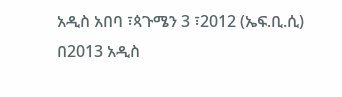አዲስ አበባ ፣ጳጉሜን 3 ፣2012 (ኤፍ.ቢ.ሲ) በ2013 አዲስ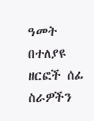ዓመት በተለያዩ ዘርፎች ሰፊ ስራዎችን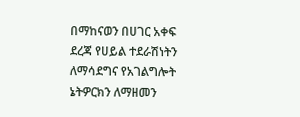በማከናወን በሀገር አቀፍ ደረጃ የሀይል ተደራሽነትን ለማሳደግና የአገልግሎት ኔትዎርክን ለማዘመን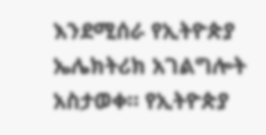እንደሚሰራ የኢትዮጵያ ኤሌክትሪክ አገልግሎት አስታወቀ። የኢትዮጵያ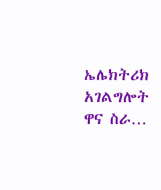ኤሌክትሪክ አገልግሎት ዋና ስራ…